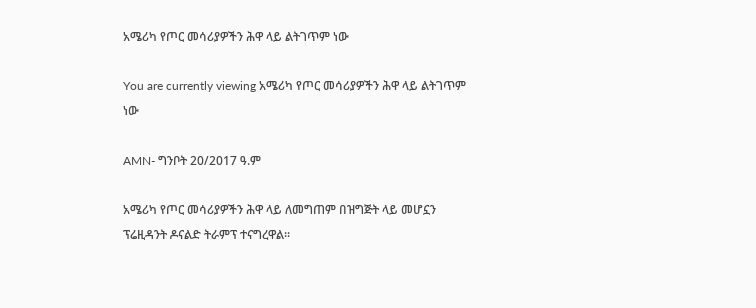አሜሪካ የጦር መሳሪያዎችን ሕዋ ላይ ልትገጥም ነው

You are currently viewing አሜሪካ የጦር መሳሪያዎችን ሕዋ ላይ ልትገጥም ነው

AMN- ግንቦት 20/2017 ዓ.ም

አሜሪካ የጦር መሳሪያዎችን ሕዋ ላይ ለመግጠም በዝግጅት ላይ መሆኗን ፕሬዚዳንት ዶናልድ ትራምፕ ተናግረዋል፡፡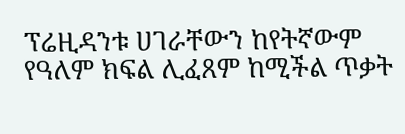ፕሬዚዳንቱ ሀገራቸውን ከየትኛውም የዓለም ክፍል ሊፈጸም ከሚችል ጥቃት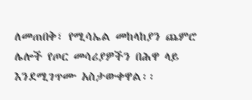ለመጠበቅ፣ የሚሳኤል መከላከያን ጨምሮ ሌሎች የጦር መሳሪያዎችን በሕዋ ላይ እንደሚገጥሙ አስታውቀዋል፡፡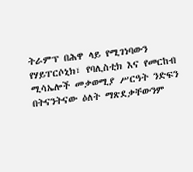ትራምፕ በሕዋ ላይ የሚገነባውን የሃይፐርሶኒክ፣ የባሊስቲክ እና የመርከብ ሚሳኤሎች መቃወሚያ ሥርዓት ንድፍን በትናንትናው ዕለት ማጽደቃቸውንም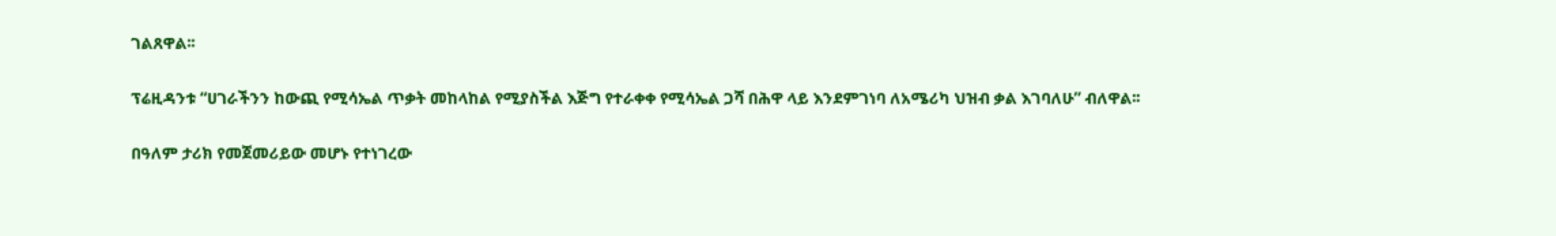ገልጸዋል፡፡

ፕሬዚዳንቱ “ሀገራችንን ከውጪ የሚሳኤል ጥቃት መከላከል የሚያስችል እጅግ የተራቀቀ የሚሳኤል ጋሻ በሕዋ ላይ እንደምገነባ ለአሜሪካ ህዝብ ቃል እገባለሁ” ብለዋል፡፡

በዓለም ታሪክ የመጀመሪይው መሆኑ የተነገረው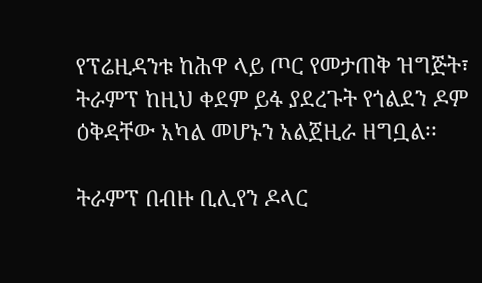የፕሬዚዳንቱ ከሕዋ ላይ ጦር የመታጠቅ ዝግጅት፣ ትራምፕ ከዚህ ቀደም ይፋ ያደረጉት የጎልደን ዶም ዕቅዳቸው አካል መሆኑን አልጀዚራ ዘግቧል፡፡

ትራምፕ በብዙ ቢሊየን ዶላር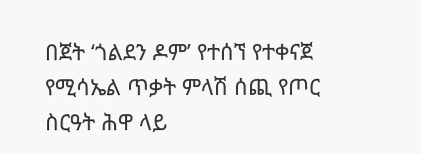በጀት ‘ጎልደን ዶም’ የተሰኘ የተቀናጀ የሚሳኤል ጥቃት ምላሽ ሰጪ የጦር ስርዓት ሕዋ ላይ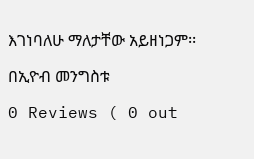እገነባለሁ ማለታቸው አይዘነጋም፡፡

በኢዮብ መንግስቱ

0 Reviews ( 0 out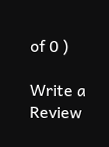of 0 )

Write a Review